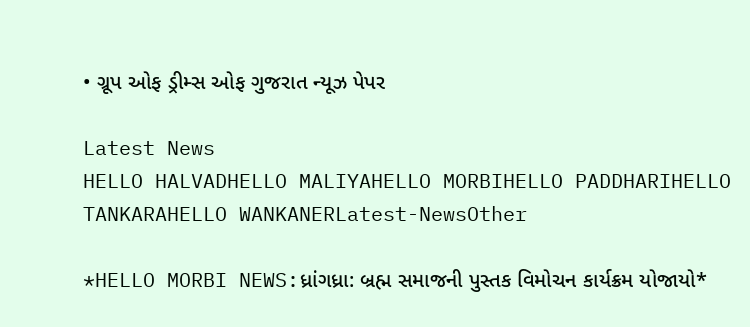• ગ્રૂપ ઓફ ડ્રીમ્સ ઓફ ગુજરાત ન્યૂઝ પેપર

Latest News
HELLO HALVADHELLO MALIYAHELLO MORBIHELLO PADDHARIHELLO TANKARAHELLO WANKANERLatest-NewsOther

*HELLO MORBI NEWS:ધ્રાંગધ્રા: બ્રહ્મ સમાજની પુસ્તક વિમોચન કાર્યક્રમ યોજાયો*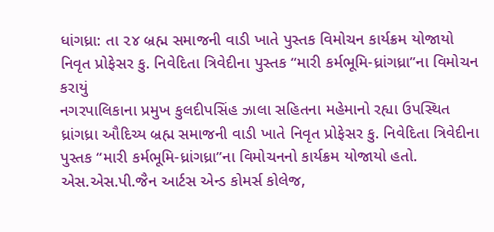ધાંગધ્રા: તા ૨૪ બ્રહ્મ સમાજની વાડી ખાતે પુસ્તક વિમોચન કાર્યક્રમ યોજાયો
નિવૃત પ્રોફેસર કુ. નિવેદિતા ત્રિવેદીના પુસ્તક “મારી કર્મભૂમિ-ધ્રાંગધ્રા”ના વિમોચન કરાયું
નગરપાલિકાના પ્રમુખ કુલદીપસિંહ ઝાલા સહિતના મહેમાનો રહ્યા ઉપસ્થિત
ધ્રાંગધ્રા ઔદિચ્ય બ્રહ્મ સમાજની વાડી ખાતે નિવૃત પ્રોફેસર કુ. નિવેદિતા ત્રિવેદીના પુસ્તક “મારી કર્મભૂમિ-ધ્રાંગધ્રા”ના વિમોચનનો કાર્યક્રમ યોજાયો હતો. એસ.એસ.પી.જૈન આર્ટસ એન્ડ કોમર્સ કોલેજ,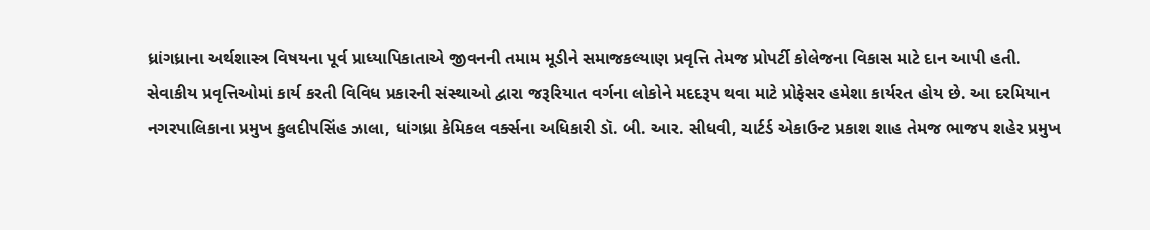ધ્રાંગધ્રાના અર્થશાસ્ત્ર વિષયના પૂર્વ પ્રાધ્યાપિકાતાએ જીવનની તમામ મૂડીને સમાજકલ્યાણ પ્રવૃત્તિ તેમજ પ્રોપર્ટી કોલેજના વિકાસ માટે દાન આપી હતી. સેવાકીય પ્રવૃત્તિઓમાં કાર્ય કરતી વિવિધ પ્રકારની સંસ્થાઓ દ્વારા જરૂરિયાત વર્ગના લોકોને મદદરૂપ થવા માટે પ્રોફેસર હમેશા કાર્યરત હોય છે. આ દરમિયાન નગરપાલિકાના પ્રમુખ કુલદીપસિંહ ઝાલા, ધાંગધ્રા કેમિકલ વર્ક્સના અધિકારી ડૉ. બી. આર. સીધવી, ચાર્ટર્ડ એકાઉન્ટ પ્રકાશ શાહ તેમજ ભાજપ શહેર પ્રમુખ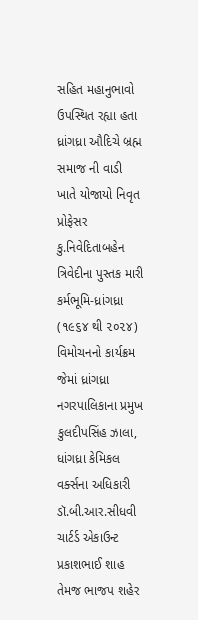સહિત મહાનુભાવો ઉપસ્થિત રહ્યા હતા
ધ્રાંગધ્રા ઔદિચે બ્રહ્મ સમાજ ની વાડી ખાતે યોજાયો નિવૃત પ્રોફેસર કુ.નિવેદિતાબહેન ત્રિવેદીના પુસ્તક મારી કર્મભૂમિ-ધ્રાંગધ્રા (૧૯૬૪ થી ૨૦૨૪) વિમોચનનો કાર્યક્રમ જેમાં ધ્રાંગધ્રા નગરપાલિકાના પ્રમુખ કુલદીપસિંહ ઝાલા, ધાંગધ્રા કેમિકલ વર્ક્સના અધિકારી ડૉ.બી.આર.સીધવી ચાર્ટર્ડ એકાઉન્ટ પ્રકાશભાઈ શાહ તેમજ ભાજપ શહેર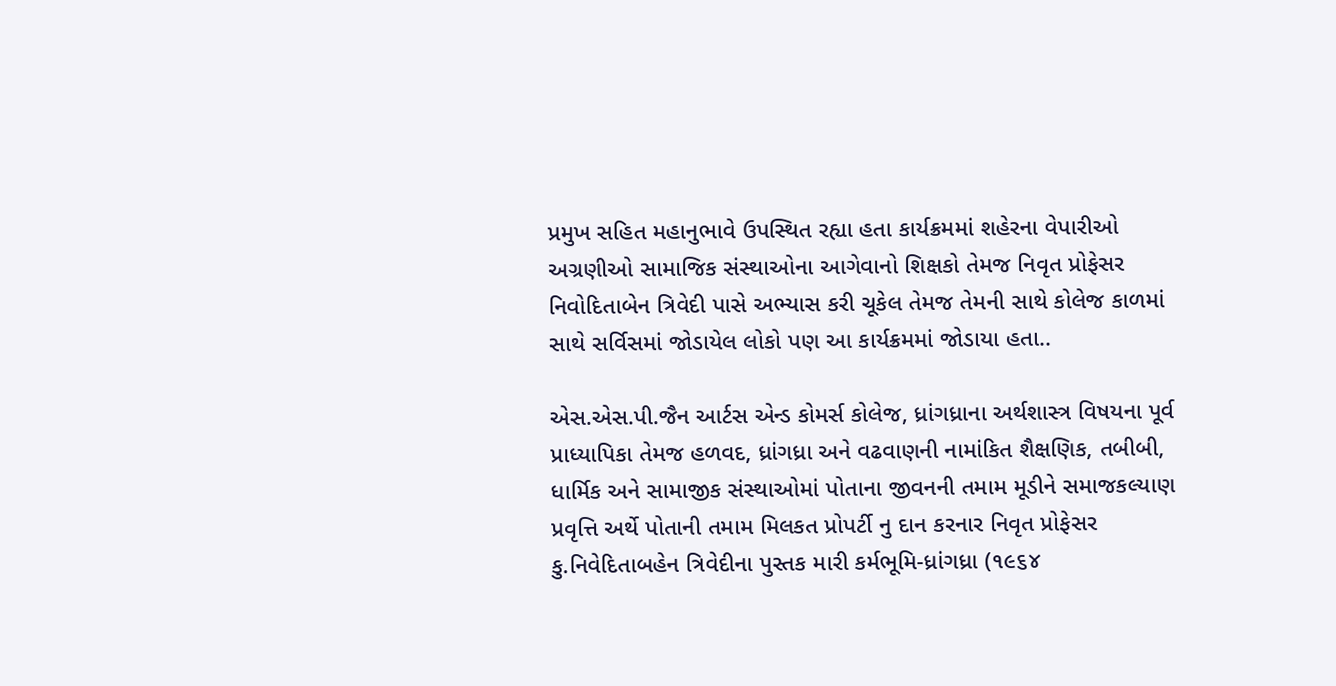પ્રમુખ સહિત મહાનુભાવે ઉપસ્થિત રહ્યા હતા કાર્યક્રમમાં શહેરના વેપારીઓ અગ્રણીઓ સામાજિક સંસ્થાઓના આગેવાનો શિક્ષકો તેમજ નિવૃત પ્રોફેસર નિવોદિતાબેન ત્રિવેદી પાસે અભ્યાસ કરી ચૂકેલ તેમજ તેમની સાથે કોલેજ કાળમાં સાથે સર્વિસમાં જોડાયેલ લોકો પણ આ કાર્યક્રમમાં જોડાયા હતા..

એસ.એસ.પી.જૈન આર્ટસ એન્ડ કોમર્સ કોલેજ, ધ્રાંગધ્રાના અર્થશાસ્ત્ર વિષયના પૂર્વ પ્રાધ્યાપિકા તેમજ હળવદ, ધ્રાંગધ્રા અને વઢવાણની નામાંકિત શૈક્ષણિક, તબીબી, ધાર્મિક અને સામાજીક સંસ્થાઓમાં પોતાના જીવનની તમામ મૂડીને સમાજકલ્યાણ પ્રવૃત્તિ અર્થે પોતાની તમામ મિલકત પ્રોપર્ટી નુ દાન કરનાર નિવૃત પ્રોફેસર કુ.નિવેદિતાબહેન ત્રિવેદીના પુસ્તક મારી કર્મભૂમિ-ધ્રાંગધ્રા (૧૯૬૪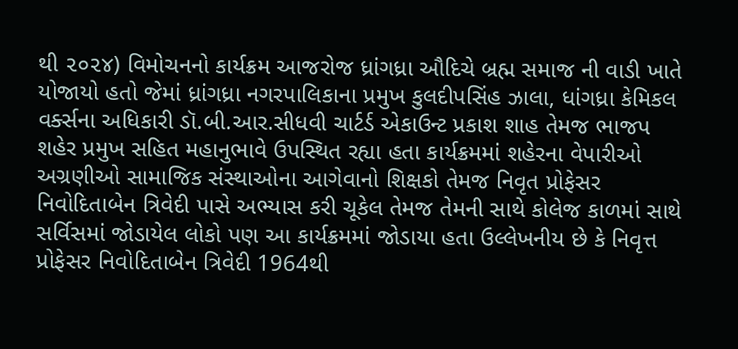થી ૨૦૨૪) વિમોચનનો કાર્યક્રમ આજરોજ ધ્રાંગધ્રા ઔદિચે બ્રહ્મ સમાજ ની વાડી ખાતે યોજાયો હતો જેમાં ધ્રાંગધ્રા નગરપાલિકાના પ્રમુખ કુલદીપસિંહ ઝાલા, ધાંગધ્રા કેમિકલ વર્ક્સના અધિકારી ડૉ.બી.આર.સીધવી ચાર્ટર્ડ એકાઉન્ટ પ્રકાશ શાહ તેમજ ભાજપ શહેર પ્રમુખ સહિત મહાનુભાવે ઉપસ્થિત રહ્યા હતા કાર્યક્રમમાં શહેરના વેપારીઓ અગ્રણીઓ સામાજિક સંસ્થાઓના આગેવાનો શિક્ષકો તેમજ નિવૃત પ્રોફેસર નિવોદિતાબેન ત્રિવેદી પાસે અભ્યાસ કરી ચૂકેલ તેમજ તેમની સાથે કોલેજ કાળમાં સાથે સર્વિસમાં જોડાયેલ લોકો પણ આ કાર્યક્રમમાં જોડાયા હતા ઉલ્લેખનીય છે કે નિવૃત્ત પ્રોફેસર નિવોદિતાબેન ત્રિવેદી 1964થી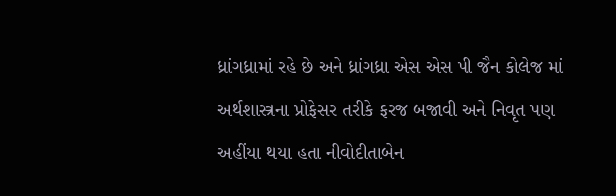ધ્રાંગધ્રામાં રહે છે અને ધ્રાંગધ્રા એસ એસ પી જૈન કોલેજ માં અર્થશાસ્ત્રના પ્રોફેસર તરીકે ફરજ બજાવી અને નિવૃત પણ અહીંયા થયા હતા નીવોદીતાબેન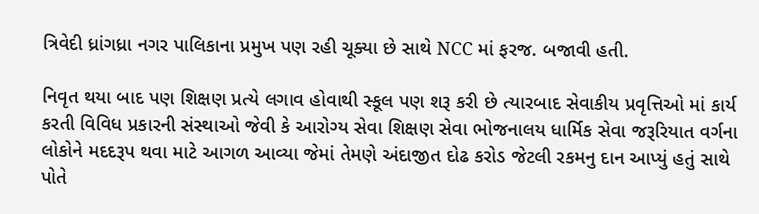ત્રિવેદી ધ્રાંગધ્રા નગર પાલિકાના પ્રમુખ પણ રહી ચૂક્યા છે સાથે NCC માં ફરજ. બજાવી હતી.

નિવૃત થયા બાદ પણ શિક્ષણ પ્રત્યે લગાવ હોવાથી સ્કૂલ પણ શરૂ કરી છે ત્યારબાદ સેવાકીય પ્રવૃત્તિઓ માં કાર્ય કરતી વિવિધ પ્રકારની સંસ્થાઓ જેવી કે આરોગ્ય સેવા શિક્ષણ સેવા ભોજનાલય ધાર્મિક સેવા જરૂરિયાત વર્ગના લોકોને મદદરૂપ થવા માટે આગળ આવ્યા જેમાં તેમણે અંદાજીત દોઢ કરોડ જેટલી રકમનુ દાન આપ્યું હતું સાથે પોતે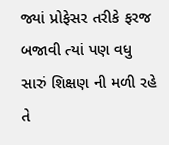જ્યાં પ્રોફેસર તરીકે ફરજ બજાવી ત્યાં પણ વધુ સારું શિક્ષણ ની મળી રહે તે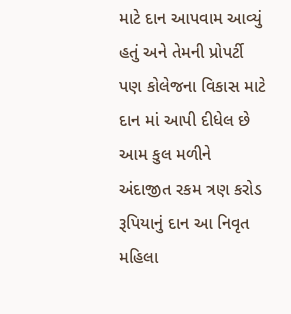માટે દાન આપવામ આવ્યું હતું અને તેમની પ્રોપર્ટી પણ કોલેજના વિકાસ માટે દાન માં આપી દીધેલ છે આમ કુલ મળીને અંદાજીત રકમ ત્રણ કરોડ રૂપિયાનું દાન આ નિવૃત મહિલા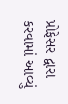પ્રોફેસર દ્વારા કરવામાં આવ્યું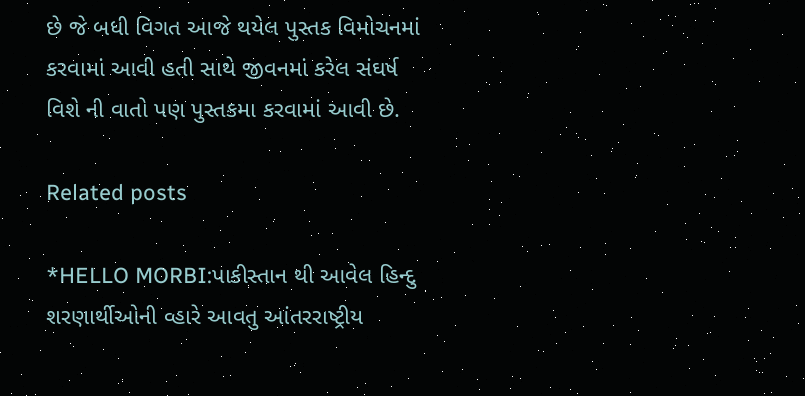છે જે બધી વિગત આજે થયેલ પુસ્તક વિમોચનમાં કરવામાં આવી હતી સાથે જીવનમાં કરેલ સંઘર્ષ વિશે ની વાતો પણ પુસ્તકમા કરવામાં આવી છે.

Related posts

*HELLO MORBI:પાકીસ્તાન થી આવેલ હિન્દુ શરણાર્થીઓની વ્હારે આવતુ આંતરરાષ્ટ્રીય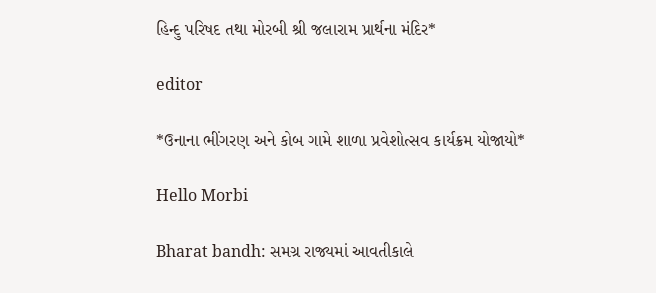હિન્દુ પરિષદ તથા મોરબી શ્રી જલારામ પ્રાર્થના મંદિર*

editor

*ઉનાના ભીંગરણ અને કોબ ગામે શાળા પ્રવેશોત્સવ કાર્યક્રમ યોજાયો*

Hello Morbi

Bharat bandh: સમગ્ર રાજ્યમાં આવતીકાલે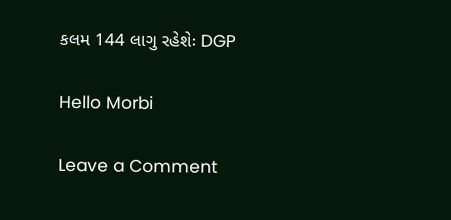કલમ 144 લાગુ રહેશેઃ DGP

Hello Morbi

Leave a Comment